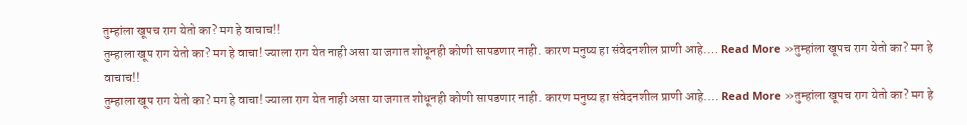तुम्हांला खूपच राग येतो का? मग हे वाचाच!!
तुम्हाला खूप राग येतो का? मग हे वाचा! ज्याला राग येत नाही असा या जगात शोधूनही कोणी सापडणार नाही. कारण मनुष्य हा संवेदनशील प्राणी आहे.… Read More »तुम्हांला खूपच राग येतो का? मग हे वाचाच!!
तुम्हाला खूप राग येतो का? मग हे वाचा! ज्याला राग येत नाही असा या जगात शोधूनही कोणी सापडणार नाही. कारण मनुष्य हा संवेदनशील प्राणी आहे.… Read More »तुम्हांला खूपच राग येतो का? मग हे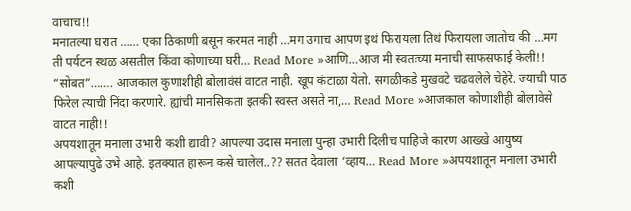वाचाच!!
मनातल्या घरात …… एका ठिकाणी बसून करमत नाही …मग उगाच आपण इथं फिरायला तिथं फिरायला जातोच की …मग ती पर्यटन स्थळ असतील किंवा कोणाच्या घरी… Read More »आणि…आज मी स्वतःच्या मनाची साफसफाई केली!!
“सोबत”……. आजकाल कुणाशीही बोलावंसं वाटत नाही. खूप कंटाळा येतो. सगळीकडे मुखवटे चढवलेले चेहेरे. ज्याची पाठ फिरेल त्याची निंदा करणारे. ह्यांची मानसिकता इतकी स्वस्त असते ना,… Read More »आजकाल कोणाशीही बोलावेसे वाटत नाही!!
अपयशातून मनाला उभारी कशी द्यावी? आपल्या उदास मनाला पुन्हा उभारी दिलीच पाहिजे कारण आख्खे आयुष्य आपल्यापुढे उभे आहे. इतक्यात हारून कसे चालेल..?? सतत देवाला ‘व्हाय… Read More »अपयशातून मनाला उभारी कशी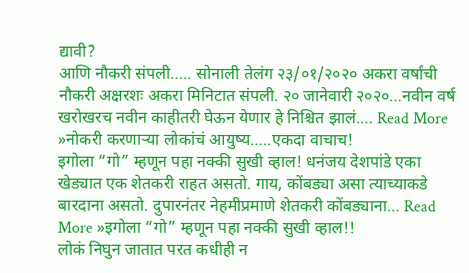द्यावी?
आणि नौकरी संपली….. सोनाली तेलंग २३/०१/२०२० अकरा वर्षांची नौकरी अक्षरशः अकरा मिनिटात संपली. २० जानेवारी २०२०…नवीन वर्ष खरोखरच नवीन काहीतरी घेऊन येणार हे निश्चित झालं.… Read More »नोकरी करणाऱ्या लोकांचं आयुष्य…..एकदा वाचाच!
इगोला “गो” म्हणून पहा नक्की सुखी व्हाल! धनंजय देशपांडे एका खेड्यात एक शेतकरी राहत असतो. गाय, कोंबड्या असा त्याच्याकडे बारदाना असतो. दुपारनंतर नेहमीप्रमाणे शेतकरी कोंबड्याना… Read More »इगोला “गो” म्हणून पहा नक्की सुखी व्हाल!!
लोकं निघुन जातात परत कधीही न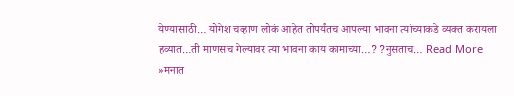येण्यासाठी… योगेश चव्हाण लोकं आहेत तोपर्यंतच आपल्या भावना त्यांच्याकडे व्यक्त करायला हव्यात…ती माणसच गेल्यावर त्या भावना काय कामाच्या…? ?नुसताच… Read More »मनात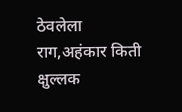ठेवलेला राग,अहंकार किती क्षुल्लक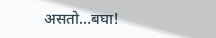असतो…बघा!